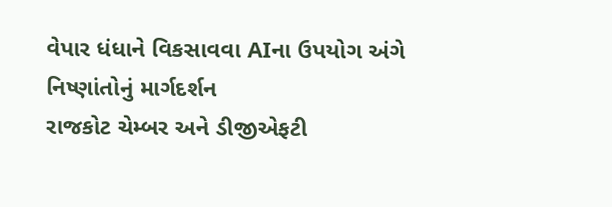વેપાર ધંધાને વિકસાવવા AIના ઉપયોગ અંગે નિષ્ણાંતોનું માર્ગદર્શન
રાજકોટ ચેમ્બર અને ડીજીએફટી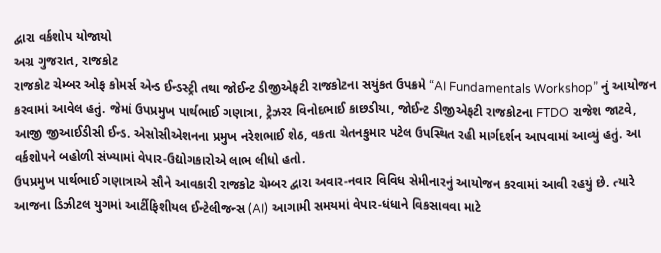દ્વારા વર્કશોપ યોજાયો
અગ્ર ગુજરાત, રાજકોટ
રાજકોટ ચેમ્બર ઓફ કોમર્સ એન્ડ ઈન્ડસ્ટ્રી તથા જોઈન્ટ ડીજીએફટી રાજકોટના સયુંકત ઉપક્રમે “AI Fundamentals Workshop” નું આયોજન કરવામાં આવેલ હતું. જેમાં ઉપપ્રમુખ પાર્થભાઈ ગણાત્રા, ટ્રેઝરર વિનોદભાઈ કાછડીયા, જોઈન્ટ ડીજીએફટી રાજકોટના FTDO રાજેશ જાટવે, આજી જીઆઈડીસી ઈન્ડ. એસોસીએશનના પ્રમુખ નરેશભાઈ શેઠ, વકતા ચેતનકુમાર પટેલ ઉપસ્થિત રહી માર્ગદર્શન આપવામાં આવ્યું હતું. આ વર્કશોપને બહોળી સંખ્યામાં વેપાર-ઉદ્યોગકારોએ લાભ લીધો હતો.
ઉપપ્રમુખ પાર્થભાઈ ગણાત્રાએ સૌને આવકારી રાજકોટ ચેમ્બર દ્વારા અવાર-નવાર વિવિધ સેમીનારનું આયોજન કરવામાં આવી રહયું છે. ત્યારે આજના ડિઝીટલ યુગમાં આર્ટીફિશીયલ ઈન્ટેલીજન્સ (AI) આગામી સમયમાં વેપાર-ધંધાને વિકસાવવા માટે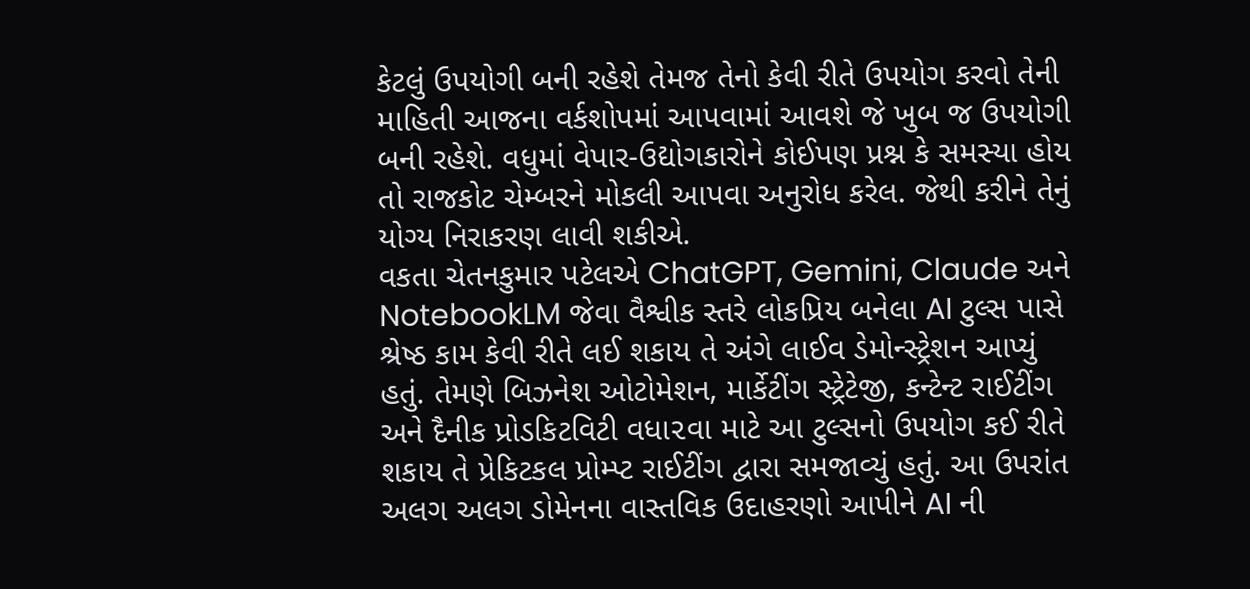કેટલું ઉપયોગી બની રહેશે તેમજ તેનો કેવી રીતે ઉપયોગ કરવો તેની માહિતી આજના વર્કશોપમાં આપવામાં આવશે જે ખુબ જ ઉપયોગી બની રહેશે. વધુમાં વેપાર-ઉદ્યોગકારોને કોઈપણ પ્રશ્ન કે સમસ્યા હોય તો રાજકોટ ચેમ્બરને મોકલી આપવા અનુરોધ કરેલ. જેથી કરીને તેનું યોગ્ય નિરાકરણ લાવી શકીએ.
વકતા ચેતનકુમાર પટેલએ ChatGPT, Gemini, Claude અને NotebookLM જેવા વૈશ્વીક સ્તરે લોકપ્રિય બનેલા AI ટુલ્સ પાસે શ્રેષ્ઠ કામ કેવી રીતે લઈ શકાય તે અંગે લાઈવ ડેમોન્સ્ટ્રેશન આપ્યું હતું. તેમણે બિઝનેશ ઓટોમેશન, માર્કેટીંગ સ્ટ્રેટેજી, કન્ટેન્ટ રાઈટીંગ અને દૈનીક પ્રોડકિટવિટી વધા૨વા માટે આ ટુલ્સનો ઉપયોગ કઈ રીતે શકાય તે પ્રેકિટકલ પ્રોમ્પ્ટ રાઈટીંગ દ્વારા સમજાવ્યું હતું. આ ઉપરાંત અલગ અલગ ડોમેનના વાસ્તવિક ઉદાહરણો આપીને AI ની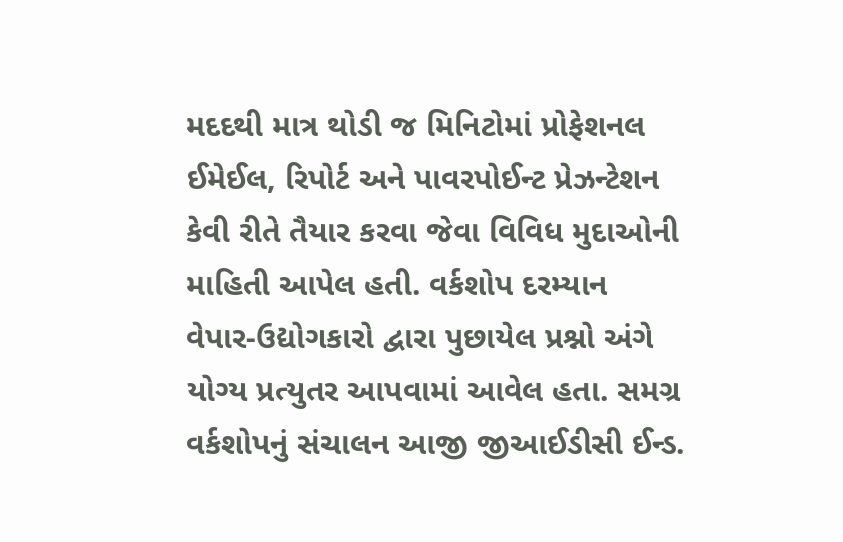મદદથી માત્ર થોડી જ મિનિટોમાં પ્રોફેશનલ ઈમેઈલ, રિપોર્ટ અને પાવરપોઈન્ટ પ્રેઝન્ટેશન કેવી રીતે તૈયાર કરવા જેવા વિવિધ મુદાઓની માહિતી આપેલ હતી. વર્કશોપ દરમ્યાન વેપાર-ઉદ્યોગકારો દ્વારા પુછાયેલ પ્રશ્નો અંગે યોગ્ય પ્રત્યુતર આપવામાં આવેલ હતા. સમગ્ર વર્કશોપનું સંચાલન આજી જીઆઈડીસી ઈન્ડ.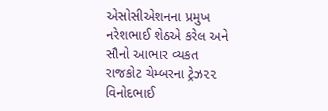એસોસીએશનના પ્રમુખ નરેશભાઈ શેઠએ કરેલ અને સૌનો આભાર વ્યકત રાજકોટ ચેમ્બરના ટ્રેઝ૨૨ વિનોદભાઈ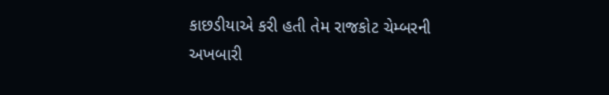કાછડીયાએ કરી હતી તેમ રાજકોટ ચેમ્બરની અખબારી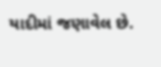યાદીમાં જણાવેલ છે.